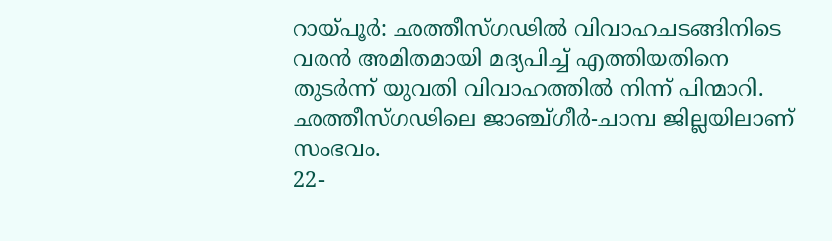റായ്പൂർ: ഛത്തീസ്ഗഢിൽ വിവാഹചടങ്ങിനിടെ വരൻ അമിതമായി മദ്യപിച്ച് എത്തിയതിനെ തുടർന്ന് യുവതി വിവാഹത്തിൽ നിന്ന് പിന്മാറി. ഛത്തീസ്ഗഢിലെ ജാഞ്ച്ഗീർ-ചാമ്പ ജില്ലയിലാണ് സംഭവം.
22-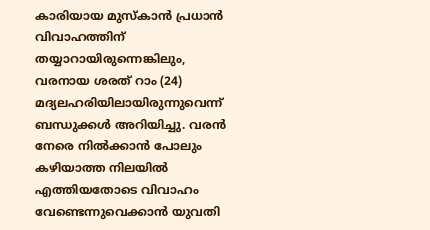കാരിയായ മുസ്കാൻ പ്രധാൻ വിവാഹത്തിന് തയ്യാറായിരുന്നെങ്കിലും, വരനായ ശരത് റാം (24) മദ്യലഹരിയിലായിരുന്നുവെന്ന് ബന്ധുക്കൾ അറിയിച്ചു. വരൻ നേരെ നിൽക്കാൻ പോലും കഴിയാത്ത നിലയിൽ എത്തിയതോടെ വിവാഹം വേണ്ടെന്നുവെക്കാൻ യുവതി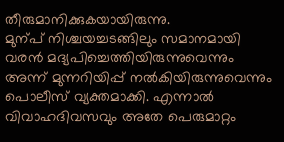തീരുമാനിക്കുകയായിരുന്നു.
മുന്പ് നിശ്ചയച്ചടങ്ങിലും സമാനമായി വരൻ മദ്യപിച്ചെത്തിയിരുന്നുവെന്നും അന്ന് മുന്നറിയിപ്പ് നൽകിയിരുന്നുവെന്നും പൊലീസ് വ്യക്തമാക്കി. എന്നാൽ വിവാഹദിവസവും അതേ പെരുമാറ്റം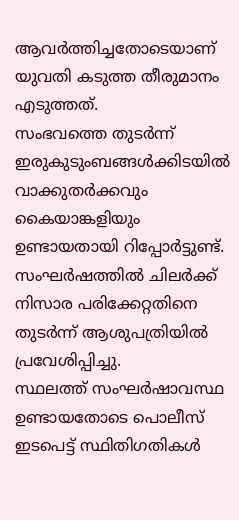ആവർത്തിച്ചതോടെയാണ് യുവതി കടുത്ത തീരുമാനം എടുത്തത്.
സംഭവത്തെ തുടർന്ന് ഇരുകുടുംബങ്ങൾക്കിടയിൽ വാക്കുതർക്കവും കൈയാങ്കളിയും ഉണ്ടായതായി റിപ്പോർട്ടുണ്ട്. സംഘർഷത്തിൽ ചിലർക്ക് നിസാര പരിക്കേറ്റതിനെ തുടർന്ന് ആശുപത്രിയിൽ പ്രവേശിപ്പിച്ചു.
സ്ഥലത്ത് സംഘർഷാവസ്ഥ ഉണ്ടായതോടെ പൊലീസ് ഇടപെട്ട് സ്ഥിതിഗതികൾ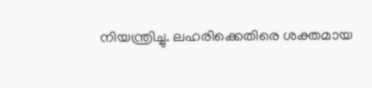നിയന്ത്രിച്ചു. ലഹരിക്കെതിരെ ശക്തമായ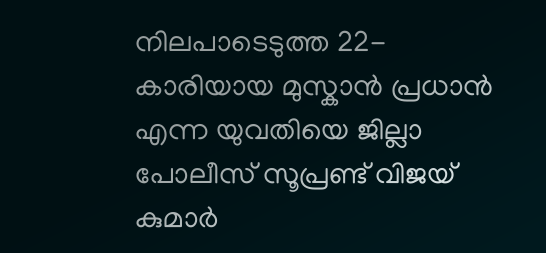നിലപാടെടുത്ത 22-കാരിയായ മുസ്കാൻ പ്രധാൻ എന്ന യുവതിയെ ജില്ലാ പോലീസ് സൂപ്രണ്ട് വിജയ് കുമാർ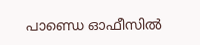പാണ്ഡെ ഓഫീസിൽ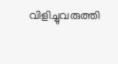വിളിച്ചുവരുത്തി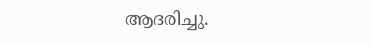ആദരിച്ചു.